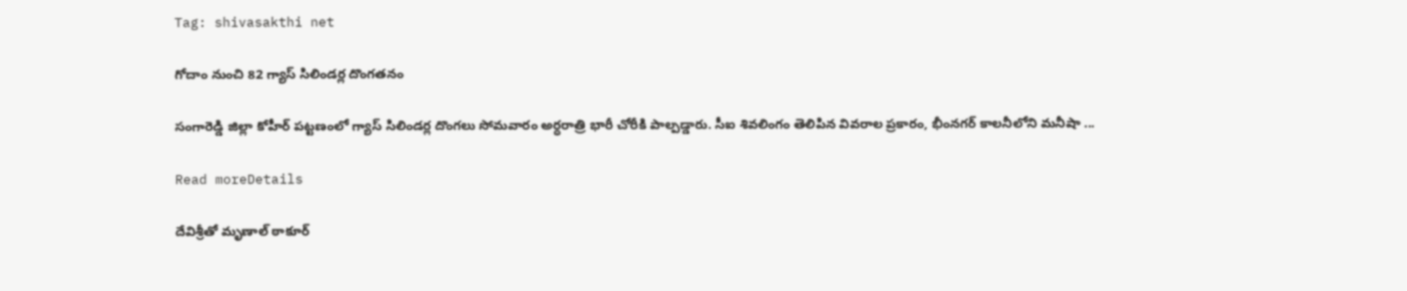Tag: shivasakthi net

గోదాం నుంచి 82 గ్యాస్ సిలిండర్ల దొంగతనం

సంగారెడ్డి జిల్లా కోహీర్ పట్టణంలో గ్యాస్ సిలిండర్ల దొంగలు సోమవారం అర్ధరాత్రి భారీ చోరీకి పాల్పడ్డారు. సీఐ శివలింగం తెలిపిన వివరాల ప్రకారం, భీంనగర్ కాలనీలోని మనీషా ...

Read moreDetails

దేవిశ్రీతో మృణాల్ ఠాకూర్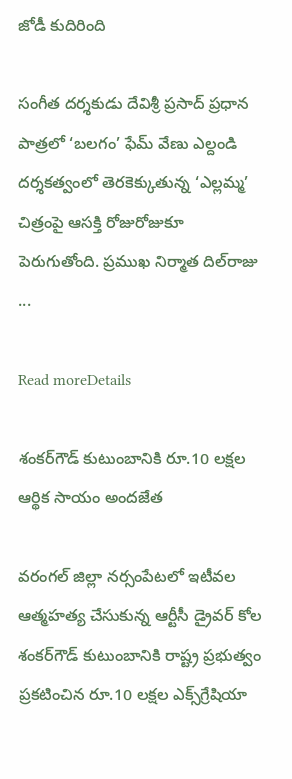జోడీ కుదిరింది

సంగీత దర్శకుడు దేవిశ్రీ ప్రసాద్ ప్రధాన పాత్రలో ‘బలగం’ ఫేమ్ వేణు ఎల్దండి దర్శకత్వంలో తెరకెక్కుతున్న ‘ఎల్లమ్మ’ చిత్రంపై ఆసక్తి రోజురోజుకూ పెరుగుతోంది. ప్రముఖ నిర్మాత దిల్‌రాజు ...

Read moreDetails

శంకర్‌గౌడ్‌ కుటుంబానికి రూ.10 లక్షల ఆర్థిక సాయం అందజేత

వరంగల్ జిల్లా నర్సంపేటలో ఇటీవల ఆత్మహత్య చేసుకున్న ఆర్టీసీ డ్రైవర్ కోల శంకర్‌గౌడ్ కుటుంబానికి రాష్ట్ర ప్రభుత్వం ప్రకటించిన రూ.10 లక్షల ఎక్స్‌గ్రేషియా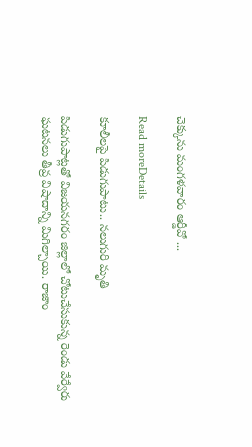చెక్కును మంగళవారం ఆర్డీవో ...

Read moreDetails

కూలీలపై పిడుగుపాటు.. నలుగురి మృతి

పిడుగుపాట్లతో విజయనగరం జిల్లాలో చోటుచేసుకున్న రెండు వేర్వేరు ఘటనలు తీవ్ర విషాదాన్ని మిగిల్చాయి. రాజాం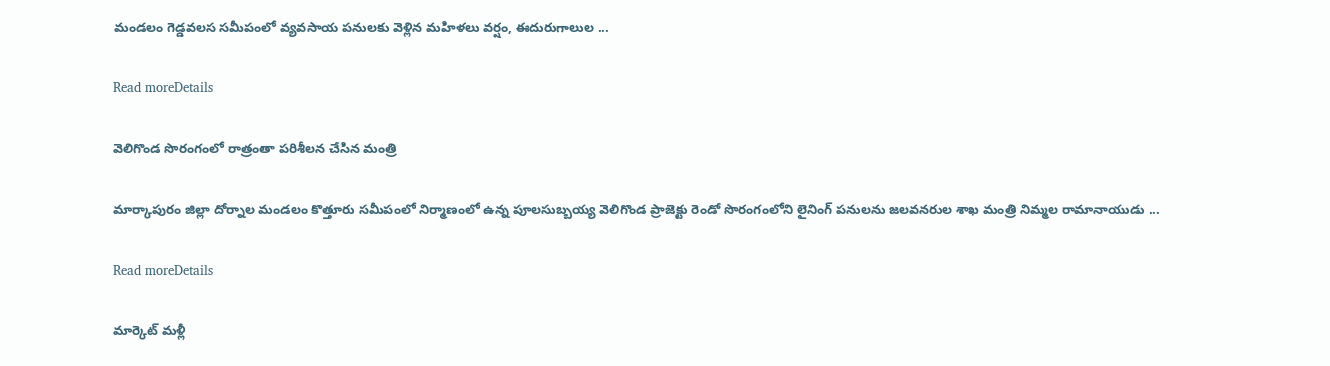మండలం గెడ్డవలస సమీపంలో వ్యవసాయ పనులకు వెళ్లిన మహిళలు వర్షం, ఈదురుగాలుల ...

Read moreDetails

వెలిగొండ సొరంగంలో రాత్రంతా పరిశీలన చేసిన మంత్రి

మార్కాపురం జిల్లా దోర్నాల మండలం కొత్తూరు సమీపంలో నిర్మాణంలో ఉన్న పూలసుబ్బయ్య వెలిగొండ ప్రాజెక్టు రెండో సొరంగంలోని లైనింగ్ పనులను జలవనరుల శాఖ మంత్రి నిమ్మల రామానాయుడు ...

Read moreDetails

మార్కెట్‌ మళ్లీ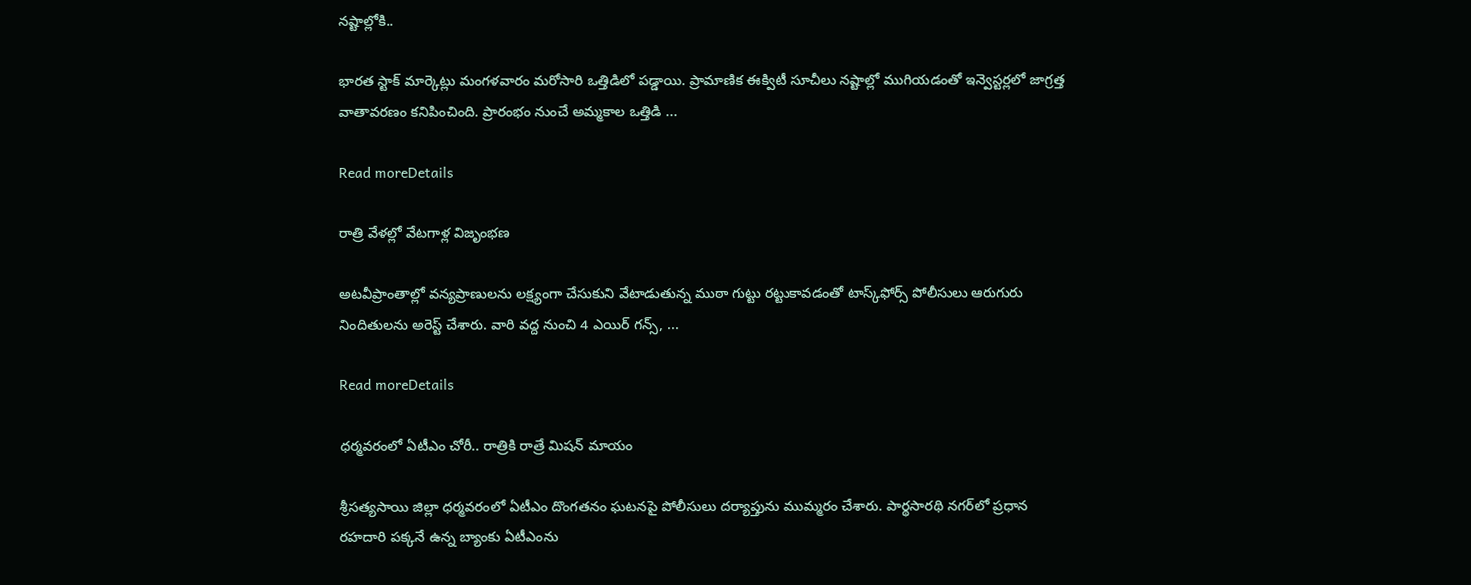నష్టాల్లోకి..

భారత స్టాక్‌ మార్కెట్లు మంగళవారం మరోసారి ఒత్తిడిలో పడ్డాయి. ప్రామాణిక ఈక్విటీ సూచీలు నష్టాల్లో ముగియడంతో ఇన్వెస్టర్లలో జాగ్రత్త వాతావరణం కనిపించింది. ప్రారంభం నుంచే అమ్మకాల ఒత్తిడి ...

Read moreDetails

రాత్రి వేళల్లో వేటగాళ్ల విజృంభణ

అటవీప్రాంతాల్లో వన్యప్రాణులను లక్ష్యంగా చేసుకుని వేటాడుతున్న ముఠా గుట్టు రట్టుకావడంతో టాస్క్‌ఫోర్స్ పోలీసులు ఆరుగురు నిందితులను అరెస్ట్ చేశారు. వారి వద్ద నుంచి 4 ఎయిర్ గన్స్, ...

Read moreDetails

ధర్మవరంలో ఏటీఎం చోరీ.. రాత్రికి రాత్రే మిషన్ మాయం

శ్రీసత్యసాయి జిల్లా ధర్మవరంలో ఏటీఎం దొంగతనం ఘటనపై పోలీసులు దర్యాప్తును ముమ్మరం చేశారు. పార్థసారథి నగర్‌లో ప్రధాన రహదారి పక్కనే ఉన్న బ్యాంకు ఏటీఎంను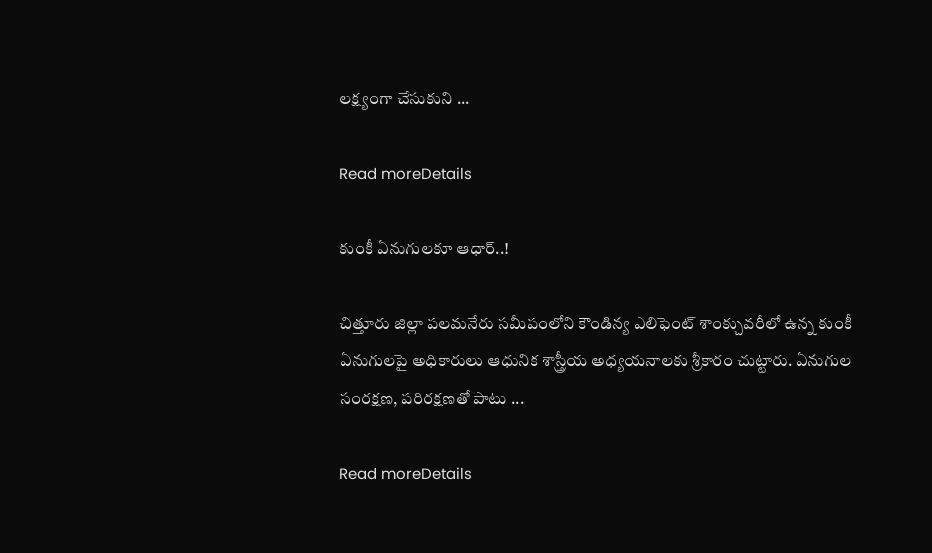లక్ష్యంగా చేసుకుని ...

Read moreDetails

కుంకీ ఏనుగులకూ ఆధార్‌..!

చిత్తూరు జిల్లా పలమనేరు సమీపంలోని కౌండిన్య ఎలిఫెంట్ శాంక్చువరీలో ఉన్న కుంకీ ఏనుగులపై అధికారులు ఆధునిక శాస్త్రీయ అధ్యయనాలకు శ్రీకారం చుట్టారు. ఏనుగుల సంరక్షణ, పరిరక్షణతో పాటు ...

Read moreDetails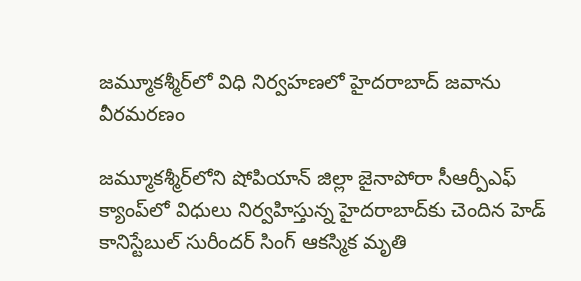జమ్మూకశ్మీర్‌లో విధి నిర్వహణలో హైదరాబాద్ జవాను వీరమరణం

జమ్మూకశ్మీర్‌లోని షోపియాన్ జిల్లా జైనాపోరా సీఆర్పీఎఫ్ క్యాంప్‌లో విధులు నిర్వహిస్తున్న హైదరాబాద్‌కు చెందిన హెడ్ కానిస్టేబుల్ సురీందర్ సింగ్ ఆకస్మిక మృతి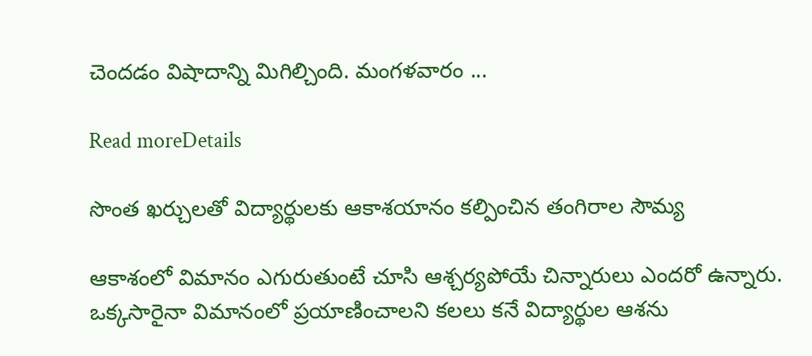చెందడం విషాదాన్ని మిగిల్చింది. మంగళవారం ...

Read moreDetails

సొంత ఖర్చులతో విద్యార్థులకు ఆకాశయానం కల్పించిన తంగిరాల సౌమ్య

ఆకాశంలో విమానం ఎగురుతుంటే చూసి ఆశ్చర్యపోయే చిన్నారులు ఎందరో ఉన్నారు. ఒక్కసారైనా విమానంలో ప్రయాణించాలని కలలు కనే విద్యార్థుల ఆశను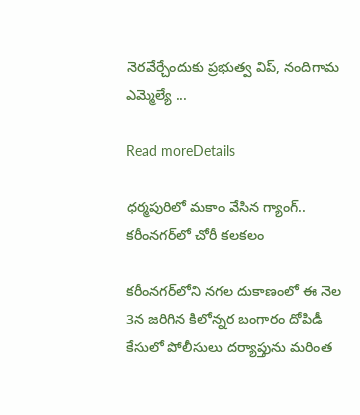నెరవేర్చేందుకు ప్రభుత్వ విప్, నందిగామ ఎమ్మెల్యే ...

Read moreDetails

ధర్మపురిలో మకాం వేసిన గ్యాంగ్.. కరీంనగర్‌లో చోరీ కలకలం

కరీంనగర్‌లోని నగల దుకాణంలో ఈ నెల 3న జరిగిన కిలోన్నర బంగారం దోపిడీ కేసులో పోలీసులు దర్యాప్తును మరింత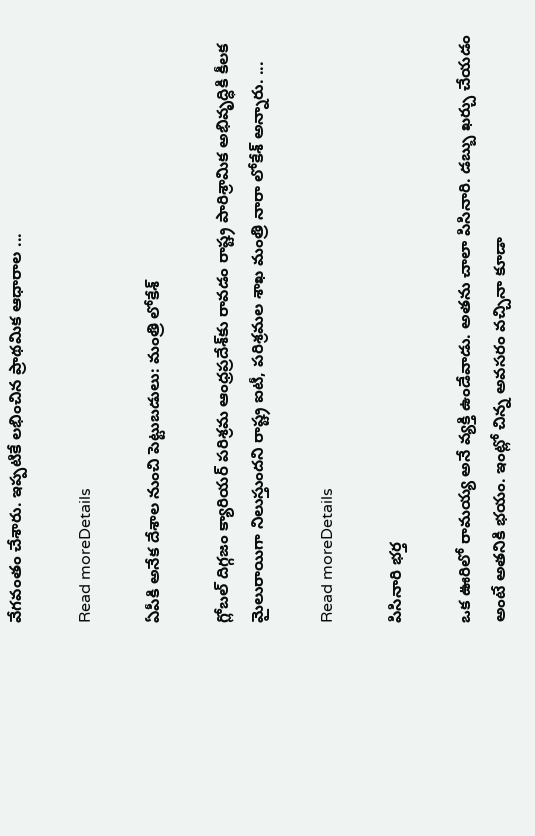వేగవంతం చేశారు. ఇప్పటికే లభించిన ప్రాథమిక ఆధారాల ...

Read moreDetails

ఏపీకి అనేక దేశాల నుంచి పెట్టుబడులు: మంత్రి లోకేశ్‌

గ్లోబల్‌ దిగ్గజం క్యారియర్‌ పరిశ్రమ ఆంధ్రప్రదేశ్‌కు రావడం రాష్ట్ర పారిశ్రామిక అభివృద్ధికి కీలక మైలురాయిగా నిలుస్తుందని రాష్ట్ర ఐటీ, పరిశ్రమల శాఖ మంత్రి నారా లోకేశ్ అన్నారు. ...

Read moreDetails

పిసినారి భర్త

ఒక ఊరిలో రామయ్య అనే వ్యక్తి ఉండేవాడు. అతను చాలా పిసినారి. డబ్బు ఖర్చు చేయడం అంటే అతనికి భయం. ఇంట్లో చిన్న అవసరం వచ్చినా కూడా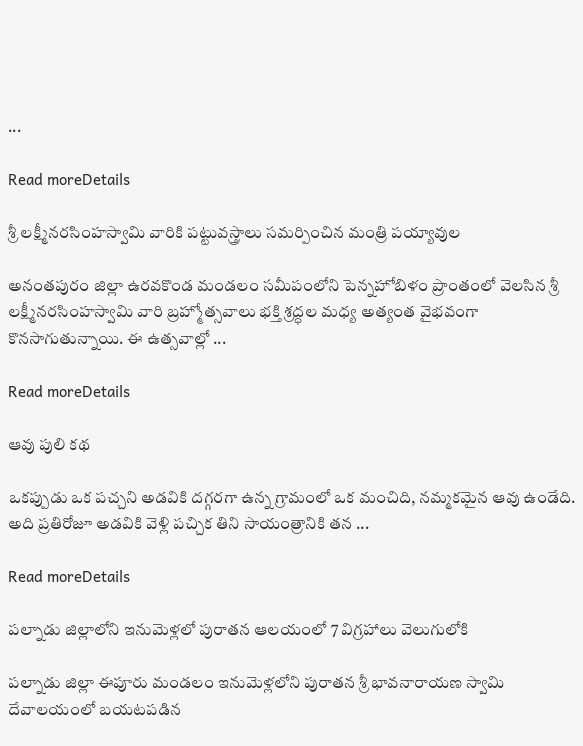...

Read moreDetails

శ్రీ లక్ష్మీనరసింహస్వామి వారికి పట్టువస్త్రాలు సమర్పించిన మంత్రి పయ్యావుల

అనంతపురం జిల్లా ఉరవకొండ మండలం సమీపంలోని పెన్నహోబిళం ప్రాంతంలో వెలసిన శ్రీ లక్ష్మీనరసింహస్వామి వారి బ్రహ్మోత్సవాలు భక్తి శ్రద్ధల మధ్య అత్యంత వైభవంగా కొనసాగుతున్నాయి. ఈ ఉత్సవాల్లో ...

Read moreDetails

ఆవు పులి కథ

ఒకప్పుడు ఒక పచ్చని అడవికి దగ్గరగా ఉన్న గ్రామంలో ఒక మంచిది, నమ్మకమైన ఆవు ఉండేది. అది ప్రతిరోజూ అడవికి వెళ్లి పచ్చిక తిని సాయంత్రానికి తన ...

Read moreDetails

పల్నాడు జిల్లాలోని ఇనుమెళ్లలో పురాతన ఆలయంలో 7 విగ్రహాలు వెలుగులోకి

పల్నాడు జిల్లా ఈపూరు మండలం ఇనుమెళ్లలోని పురాతన శ్రీ భావనారాయణ స్వామి దేవాలయంలో బయటపడిన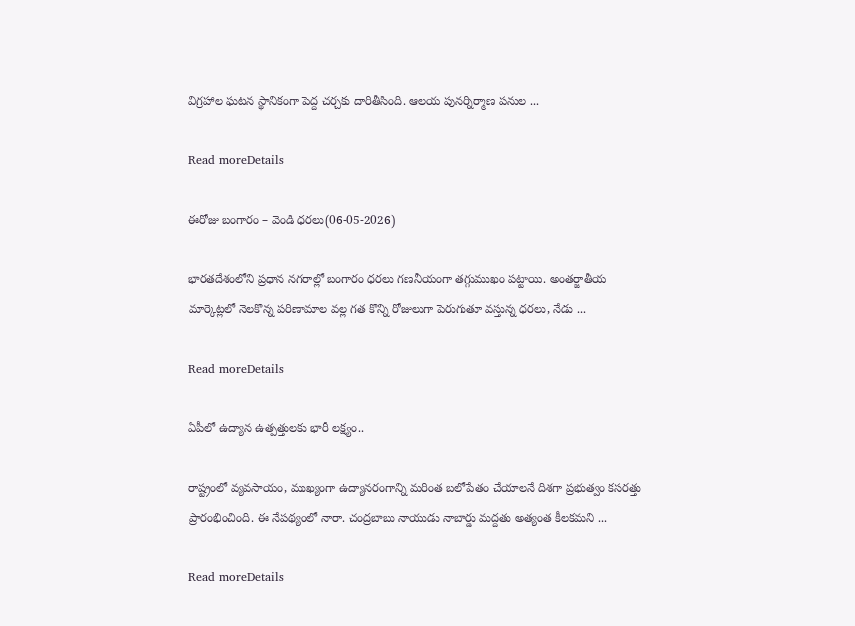విగ్రహాల ఘటన స్థానికంగా పెద్ద చర్చకు దారితీసింది. ఆలయ పునర్నిర్మాణ పనుల ...

Read moreDetails

ఈరోజు బంగారం – వెండి ధరలు(06-05-2026)

భారతదేశంలోని ప్రధాన నగరాల్లో బంగారం ధరలు గణనీయంగా తగ్గుముఖం పట్టాయి. అంతర్జాతీయ మార్కెట్లలో నెలకొన్న పరిణామాల వల్ల గత కొన్ని రోజులుగా పెరుగుతూ వస్తున్న ధరలు, నేడు ...

Read moreDetails

ఏపీలో ఉద్యాన ఉత్పత్తులకు భారీ లక్ష్యం..

రాష్ట్రంలో వ్యవసాయం, ముఖ్యంగా ఉద్యానరంగాన్ని మరింత బలోపేతం చేయాలనే దిశగా ప్రభుత్వం కసరత్తు ప్రారంభించింది. ఈ నేపథ్యంలో నారా. చంద్రబాబు నాయుడు నాబార్డు మద్దతు అత్యంత కీలకమని ...

Read moreDetails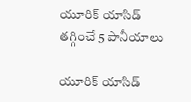యూరిక్ యాసిడ్ తగ్గించే 5 పానీయాలు

యూరిక్ యాసిడ్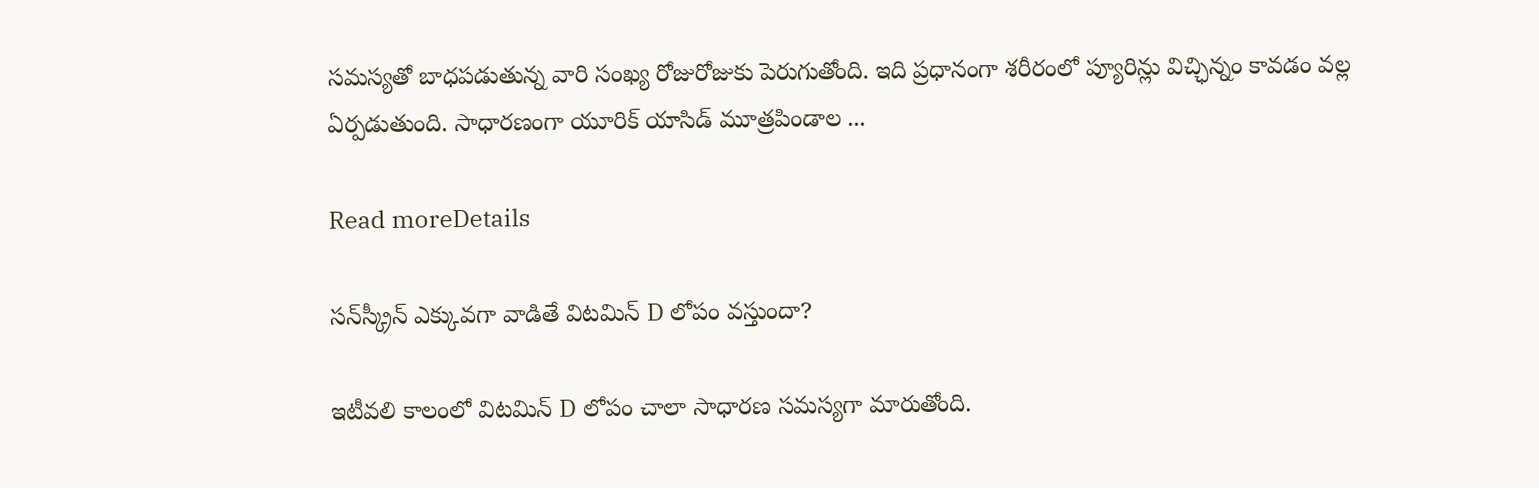సమస్యతో బాధపడుతున్న వారి సంఖ్య రోజురోజుకు పెరుగుతోంది. ఇది ప్రధానంగా శరీరంలో ప్యూరిన్లు విచ్ఛిన్నం కావడం వల్ల ఏర్పడుతుంది. సాధారణంగా యూరిక్ యాసిడ్ మూత్రపిండాల ...

Read moreDetails

సన్‌స్క్రీన్ ఎక్కువగా వాడితే విటమిన్ D లోపం వస్తుందా?

ఇటీవలి కాలంలో విటమిన్ D లోపం చాలా సాధారణ సమస్యగా మారుతోంది.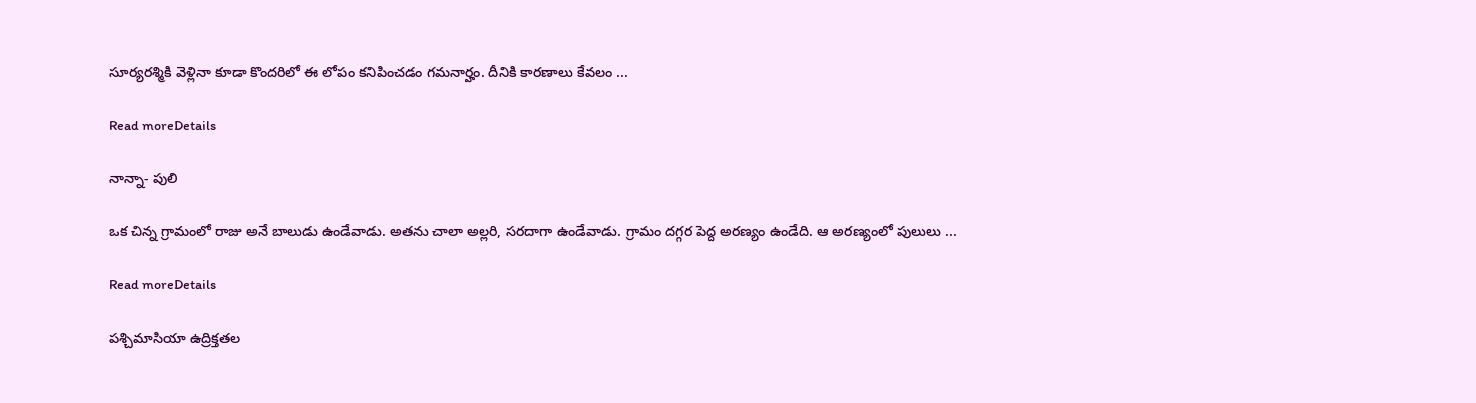సూర్యరశ్మికి వెళ్లినా కూడా కొందరిలో ఈ లోపం కనిపించడం గమనార్హం. దీనికి కారణాలు కేవలం ...

Read moreDetails

నాన్నా- పులి

ఒక చిన్న గ్రామంలో రాజు అనే బాలుడు ఉండేవాడు. అతను చాలా అల్లరి, సరదాగా ఉండేవాడు. గ్రామం దగ్గర పెద్ద అరణ్యం ఉండేది. ఆ అరణ్యంలో పులులు ...

Read moreDetails

పశ్చిమాసియా ఉద్రిక్తతల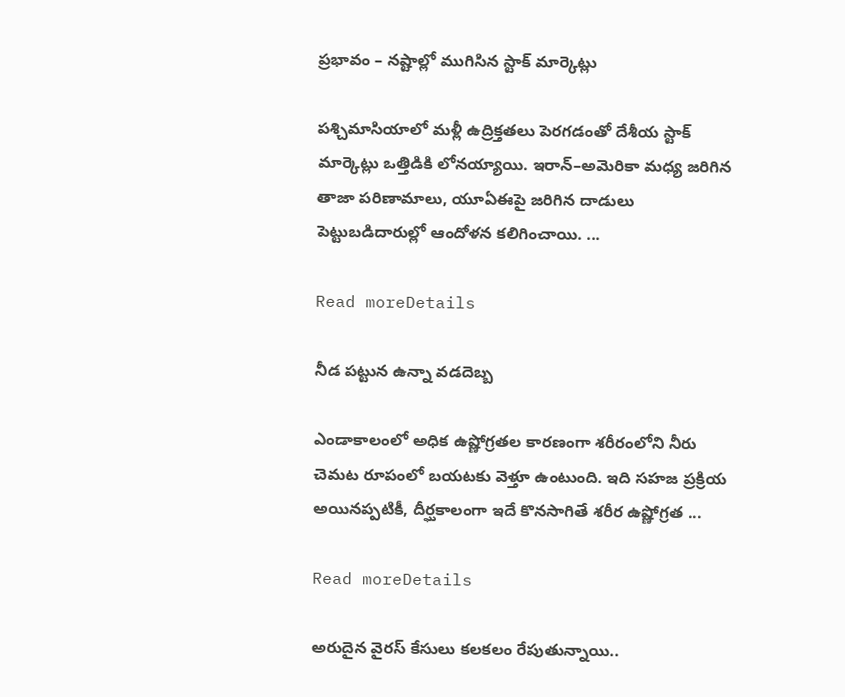ప్రభావం – నష్టాల్లో ముగిసిన స్టాక్ మార్కెట్లు

పశ్చిమాసియాలో మళ్లీ ఉద్రిక్తతలు పెరగడంతో దేశీయ స్టాక్ మార్కెట్లు ఒత్తిడికి లోనయ్యాయి. ఇరాన్–అమెరికా మధ్య జరిగిన తాజా పరిణామాలు, యూఏఈపై జరిగిన దాడులు పెట్టుబడిదారుల్లో ఆందోళన కలిగించాయి. ...

Read moreDetails

నీడ పట్టున ఉన్నా వడదెబ్బ

ఎండాకాలంలో అధిక ఉష్ణోగ్రతల కారణంగా శరీరంలోని నీరు చెమట రూపంలో బయటకు వెళ్తూ ఉంటుంది. ఇది సహజ ప్రక్రియ అయినప్పటికీ, దీర్ఘకాలంగా ఇదే కొనసాగితే శరీర ఉష్ణోగ్రత ...

Read moreDetails

అరుదైన వైరస్ కేసులు కలకలం రేపుతున్నాయి..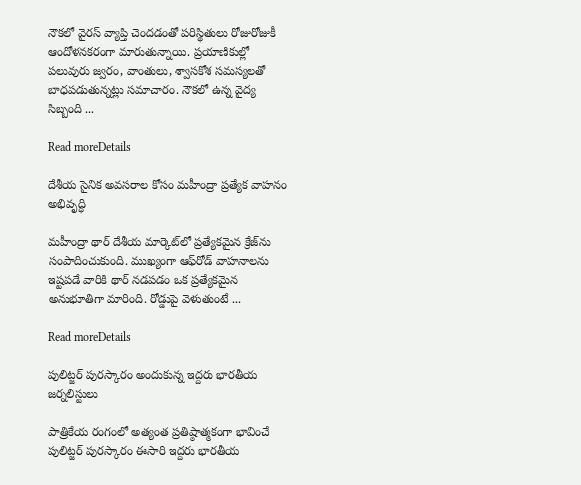నౌకలో వైరస్ వ్యాప్తి చెందడంతో పరిస్థితులు రోజురోజుకీ ఆందోళనకరంగా మారుతున్నాయి. ప్రయాణికుల్లో పలువురు జ్వరం, వాంతులు, శ్వాసకోశ సమస్యలతో బాధపడుతున్నట్లు సమాచారం. నౌకలో ఉన్న వైద్య సిబ్బంది ...

Read moreDetails

దేశీయ సైనిక అవసరాల కోసం మహీంద్రా ప్రత్యేక వాహనం అభివృద్ధి

మహీంద్రా థార్‌ దేశీయ మార్కెట్‌లో ప్రత్యేకమైన క్రేజ్‌ను సంపాదించుకుంది. ముఖ్యంగా ఆఫ్‌రోడ్ వాహనాలను ఇష్టపడే వారికి థార్ నడపడం ఒక ప్రత్యేకమైన అనుభూతిగా మారింది. రోడ్డుపై వెళుతుంటే ...

Read moreDetails

పులిట్జర్ పురస్కారం అందుకున్న ఇద్దరు భారతీయ జర్నలిస్టులు

పాత్రికేయ రంగంలో అత్యంత ప్రతిష్ఠాత్మకంగా భావించే పులిట్జర్‌ పురస్కారం ఈసారి ఇద్దరు భారతీయ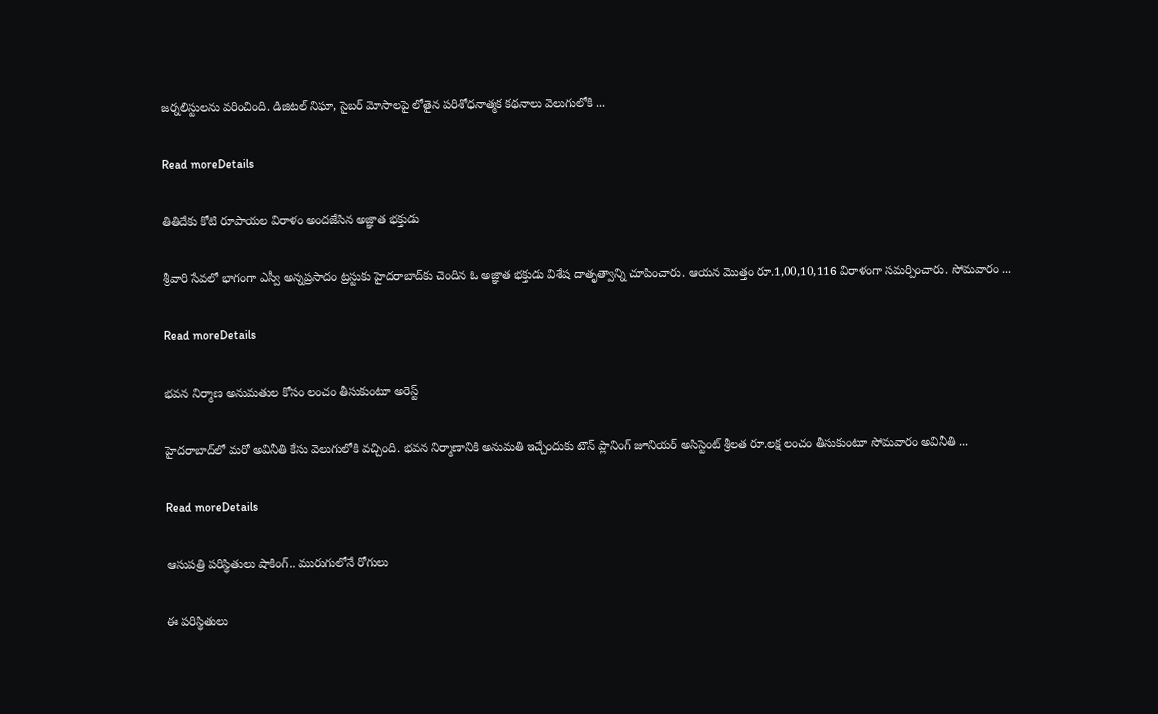జర్నలిస్టులను వరించింది. డిజిటల్ నిఘా, సైబర్ మోసాలపై లోతైన పరిశోధనాత్మక కథనాలు వెలుగులోకి ...

Read moreDetails

తితిదేకు కోటి రూపాయల విరాళం అందజేసిన అజ్ఞాత భక్తుడు

శ్రీవారి సేవలో భాగంగా ఎస్వీ అన్నప్రసాదం ట్రస్టుకు హైదరాబాద్‌కు చెందిన ఓ అజ్ఞాత భక్తుడు విశేష దాతృత్వాన్ని చూపించారు. ఆయన మొత్తం రూ.1,00,10,116 విరాళంగా సమర్పించారు. సోమవారం ...

Read moreDetails

భవన నిర్మాణ అనుమతుల కోసం లంచం తీసుకుంటూ అరెస్ట్

హైదరాబాద్‌లో మరో అవినీతి కేసు వెలుగులోకి వచ్చింది. భవన నిర్మాణానికి అనుమతి ఇచ్చేందుకు టౌన్ ప్లానింగ్ జూనియర్ అసిస్టెంట్ శ్రీలత రూ.లక్ష లంచం తీసుకుంటూ సోమవారం అవినీతి ...

Read moreDetails

ఆసుపత్రి పరిస్థితులు షాకింగ్‌.. మురుగులోనే రోగులు

ఈ పరిస్థితులు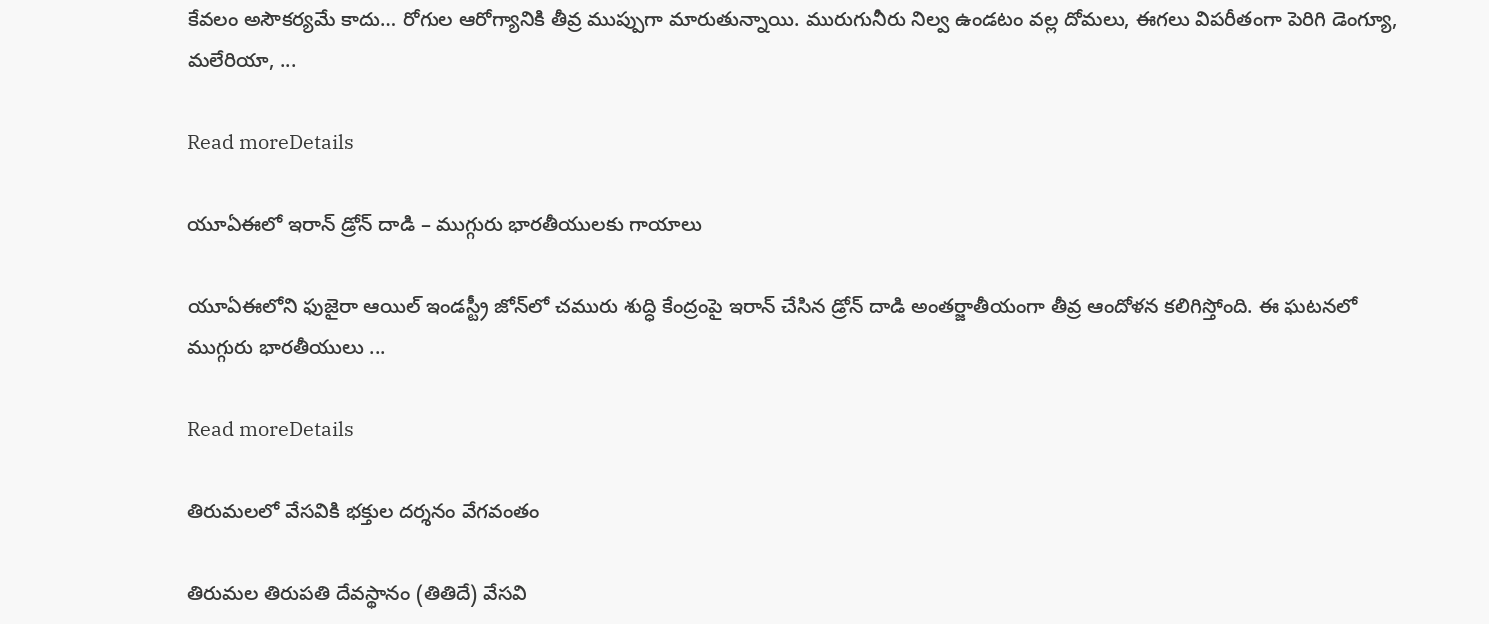కేవలం అసౌకర్యమే కాదు… రోగుల ఆరోగ్యానికి తీవ్ర ముప్పుగా మారుతున్నాయి. మురుగునీరు నిల్వ ఉండటం వల్ల దోమలు, ఈగలు విపరీతంగా పెరిగి డెంగ్యూ, మలేరియా, ...

Read moreDetails

యూఏఈలో ఇరాన్ డ్రోన్ దాడి – ముగ్గురు భారతీయులకు గాయాలు

యూఏఈలోని ఫుజైరా ఆయిల్ ఇండస్ట్రీ జోన్‌లో చమురు శుద్ధి కేంద్రంపై ఇరాన్ చేసిన డ్రోన్ దాడి అంతర్జాతీయంగా తీవ్ర ఆందోళన కలిగిస్తోంది. ఈ ఘటనలో ముగ్గురు భారతీయులు ...

Read moreDetails

తిరుమలలో వేసవికి భక్తుల దర్శనం వేగవంతం

తిరుమల తిరుపతి దేవస్థానం (తితిదే) వేసవి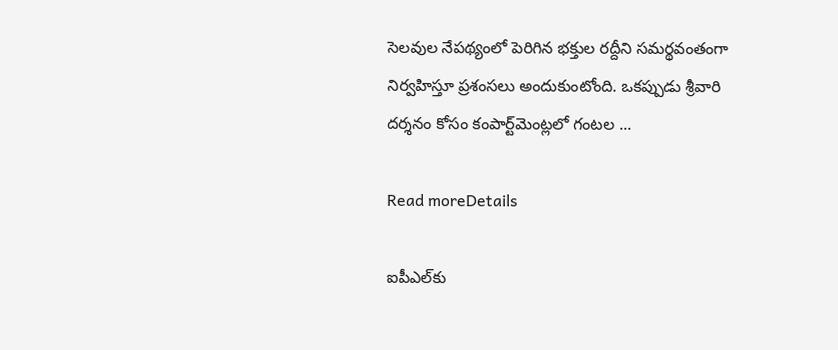సెలవుల నేపథ్యంలో పెరిగిన భక్తుల రద్దీని సమర్థవంతంగా నిర్వహిస్తూ ప్రశంసలు అందుకుంటోంది. ఒకప్పుడు శ్రీవారి దర్శనం కోసం కంపార్ట్‌మెంట్లలో గంటల ...

Read moreDetails

ఐపీఎల్‌కు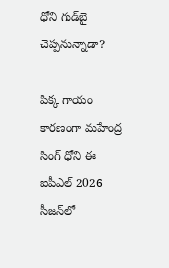ధోని గుడ్‌బై చెప్పనున్నాడా?

పిక్క గాయం కారణంగా మహేంద్ర సింగ్ ధోని ఈ ఐపీఎల్‌ 2026 సీజన్‌లో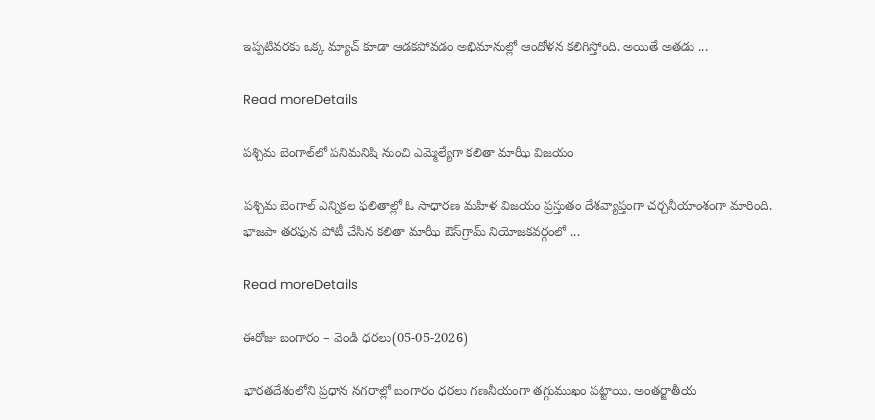ఇప్పటివరకు ఒక్క మ్యాచ్ కూడా ఆడకపోవడం అభిమానుల్లో ఆందోళన కలిగిస్తోంది. అయితే అతడు ...

Read moreDetails

పశ్చిమ బెంగాల్‌లో పనిమనిషి నుంచి ఎమ్మెల్యేగా కలితా మాఝీ విజయం

పశ్చిమ బెంగాల్‌ ఎన్నికల ఫలితాల్లో ఓ సాధారణ మహిళ విజయం ప్రస్తుతం దేశవ్యాప్తంగా చర్చనీయాంశంగా మారింది. భాజపా తరఫున పోటీ చేసిన కలితా మాఝీ ఔస్‌గ్రామ్‌ నియోజకవర్గంలో ...

Read moreDetails

ఈరోజు బంగారం – వెండి ధరలు(05-05-2026)

భారతదేశంలోని ప్రధాన నగరాల్లో బంగారం ధరలు గణనీయంగా తగ్గుముఖం పట్టాయి. అంతర్జాతీయ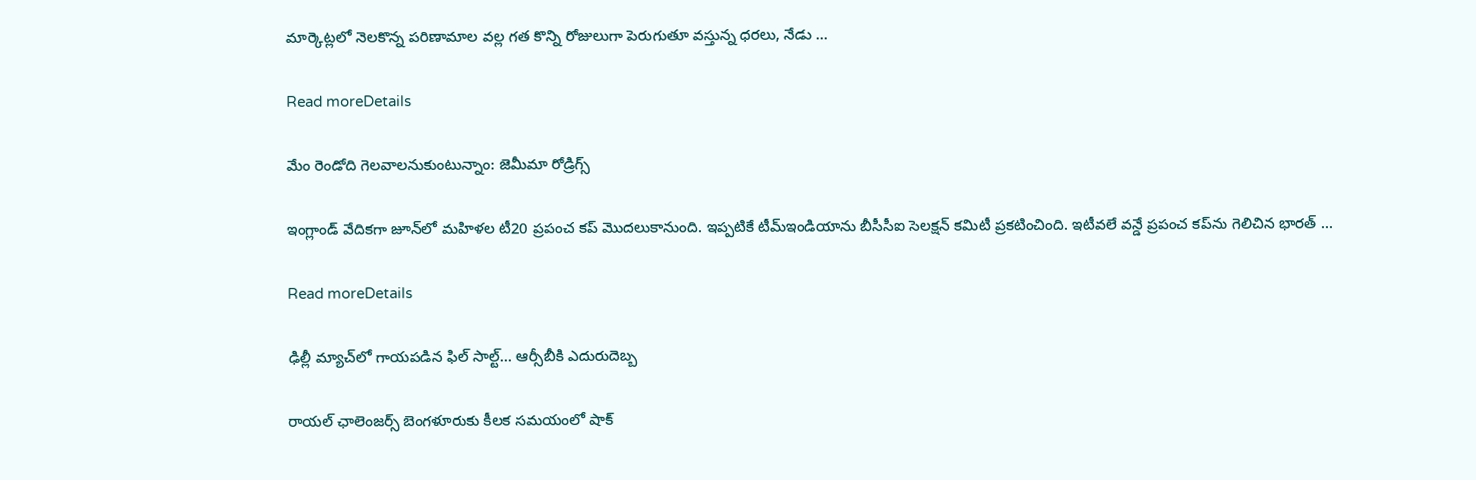మార్కెట్లలో నెలకొన్న పరిణామాల వల్ల గత కొన్ని రోజులుగా పెరుగుతూ వస్తున్న ధరలు, నేడు ...

Read moreDetails

మేం రెండోది గెలవాలనుకుంటున్నాం: జెమీమా రోడ్రిగ్స్‌

ఇంగ్లాండ్ వేదికగా జూన్‌లో మహిళల టీ20 ప్రపంచ కప్‌ మొదలుకానుంది. ఇప్పటికే టీమ్‌ఇండియాను బీసీసీఐ సెలక్షన్ కమిటీ ప్రకటించింది. ఇటీవలే వన్డే ప్రపంచ కప్‌ను గెలిచిన భారత్ ...

Read moreDetails

ఢిల్లీ మ్యాచ్‌లో గాయపడిన ఫిల్ సాల్ట్… ఆర్సీబీకి ఎదురుదెబ్బ

రాయల్ ఛాలెంజర్స్‌ బెంగళూరుకు కీలక సమయంలో షాక్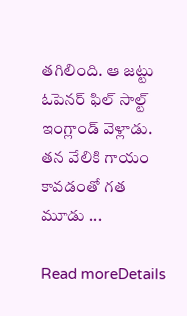తగిలింది. ఆ జట్టు ఓపెనర్ ఫిల్ సాల్ట్ ఇంగ్లాండ్ వెళ్లాడు. తన వేలికి గాయం కావడంతో గత మూడు ...

Read moreDetails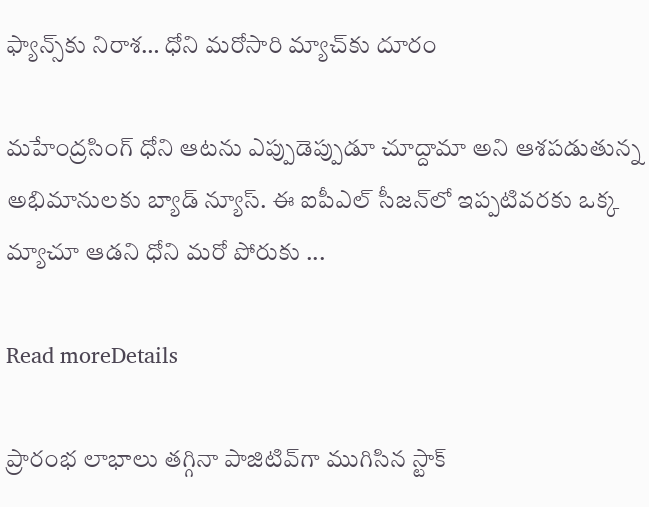ఫ్యాన్స్‌కు నిరాశ… ధోని మరోసారి మ్యాచ్‌కు దూరం

మహేంద్రసింగ్ ధోని ఆటను ఎప్పుడెప్పుడూ చూద్దామా అని ఆశపడుతున్న అభిమానులకు బ్యాడ్ న్యూస్. ఈ ఐపీఎల్ సీజన్‌లో ఇప్పటివరకు ఒక్క మ్యాచూ ఆడని ధోని మరో పోరుకు ...

Read moreDetails

ప్రారంభ లాభాలు తగ్గినా పాజిటివ్‌గా ముగిసిన స్టాక్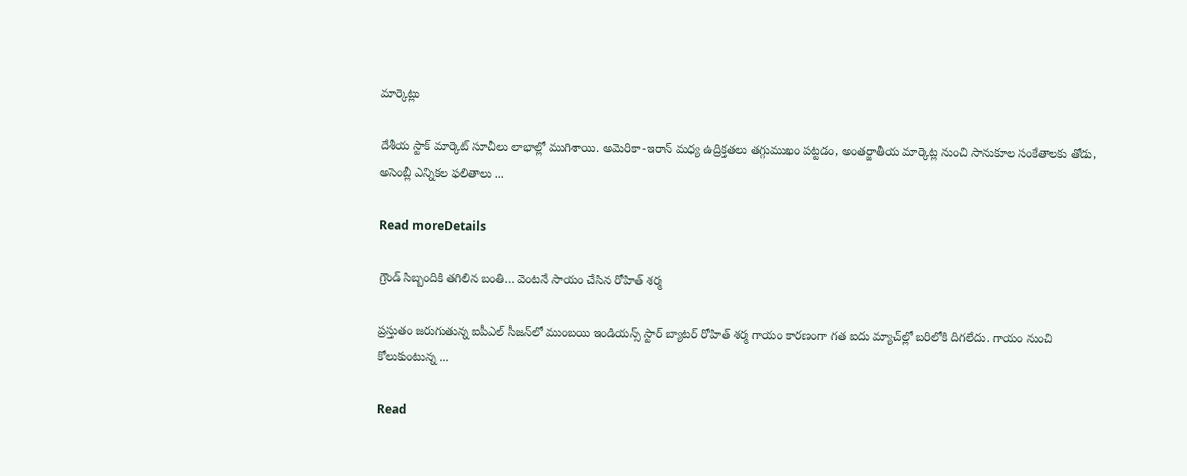మార్కెట్లు

దేశీయ స్టాక్‌ మార్కెట్‌ సూచీలు లాభాల్లో ముగిశాయి. అమెరికా-ఇరాన్‌ మధ్య ఉద్రిక్తతలు తగ్గుముఖం పట్టడం, అంతర్జాతీయ మార్కెట్ల నుంచి సానుకూల సంకేతాలకు తోడు, అసెంబ్లీ ఎన్నికల ఫలితాలు ...

Read moreDetails

గ్రౌండ్ సిబ్బందికి తగిలిన బంతి… వెంటనే సాయం చేసిన రోహిత్ శర్మ

ప్రస్తుతం జరుగుతున్న ఐపీఎల్ సీజన్‌లో ముంబయి ఇండియన్స్ స్టార్ బ్యాటర్ రోహిత్‌ శర్మ గాయం కారణంగా గత ఐదు మ్యాచ్‌ల్లో బరిలోకి దిగలేదు. గాయం నుంచి కోలుకుంటున్న ...

Read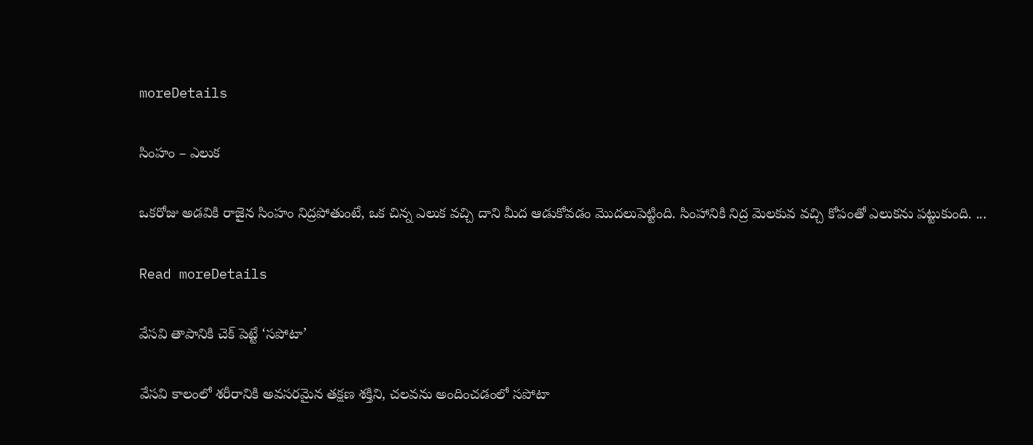moreDetails

సింహం – ఎలుక

ఒకరోజు అడవికి రాజైన సింహం నిద్రపోతుంటే, ఒక చిన్న ఎలుక వచ్చి దాని మీద ఆడుకోవడం మొదలుపెట్టింది. సింహానికి నిద్ర మెలకువ వచ్చి కోపంతో ఎలుకను పట్టుకుంది. ...

Read moreDetails

వేసవి తాపానికి చెక్ పెట్టే ‘సపోటా’

వేసవి కాలంలో శరీరానికి అవసరమైన తక్షణ శక్తిని, చలవను అందించడంలో సపోటా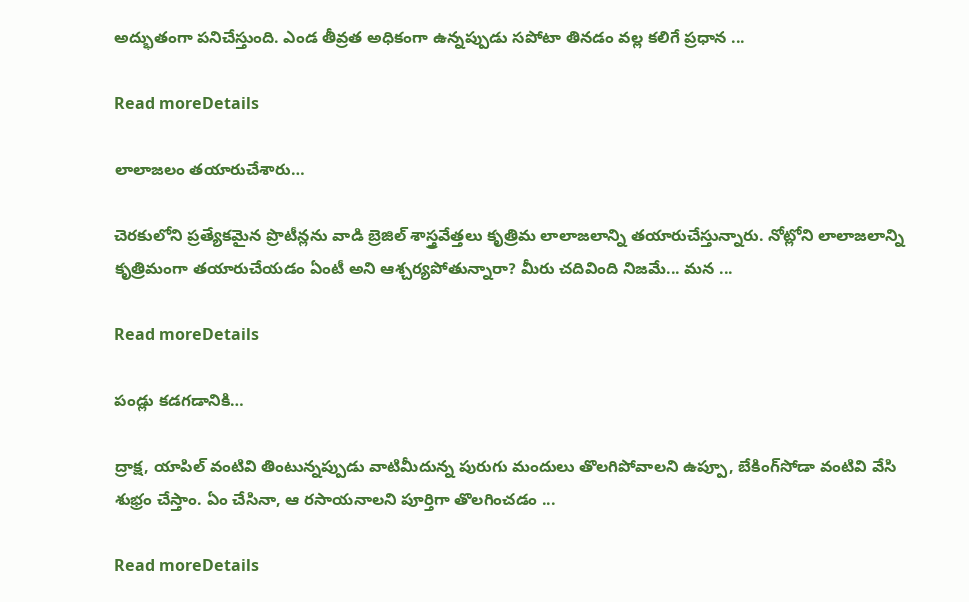అద్భుతంగా పనిచేస్తుంది. ఎండ తీవ్రత అధికంగా ఉన్నప్పుడు సపోటా తినడం వల్ల కలిగే ప్రధాన ...

Read moreDetails

లాలాజలం తయారుచేశారు…

చెరకులోని ప్రత్యేకమైన ప్రొటీన్లను వాడి బ్రెజిల్‌ శాస్త్రవేత్తలు కృత్రిమ లాలాజలాన్ని తయారుచేస్తున్నారు. నోట్లోని లాలాజలాన్ని కృత్రిమంగా తయారుచేయడం ఏంటీ అని ఆశ్చర్యపోతున్నారా? మీరు చదివింది నిజమే... మన ...

Read moreDetails

పండ్లు కడగడానికి…

ద్రాక్ష, యాపిల్‌ వంటివి తింటున్నప్పుడు వాటిమీదున్న పురుగు మందులు తొలగిపోవాలని ఉప్పూ, బేకింగ్‌సోడా వంటివి వేసి శుభ్రం చేస్తాం. ఏం చేసినా, ఆ రసాయనాలని పూర్తిగా తొలగించడం ...

Read moreDetails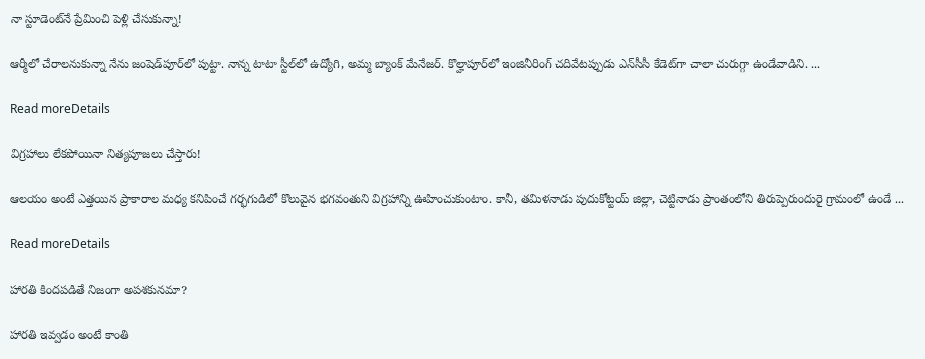నా స్టూడెంట్‌నే ప్రేమించి పెళ్లి చేసుకున్నా!

ఆర్మీలో చేరాలనుకున్నా నేను జంషెడ్‌పూర్‌లో పుట్టా. నాన్న టాటా స్టీల్‌లో ఉద్యోగి, అమ్మ బ్యాంక్‌ మేనేజర్‌. కొల్హాపూర్‌లో ఇంజినీరింగ్‌ చదివేటప్పుడు ఎన్‌సీసీ కేడెట్‌గా చాలా చురుగ్గా ఉండేవాడిని. ...

Read moreDetails

విగ్రహాలు లేకపోయినా నిత్యపూజలు చేస్తారు!

ఆలయం అంటే ఎత్తయిన ప్రాకారాల మధ్య కనిపించే గర్భగుడిలో కొలువైన భగవంతుని విగ్రహాన్ని ఊహించుకుంటాం. కానీ, తమిళనాడు పుదుకోట్టయ్‌ జిల్లా, చెట్టినాడు ప్రాంతంలోని తిరుప్పెరుందురై గ్రామంలో ఉండే ...

Read moreDetails

హారతి కిందపడితే నిజంగా అపశకునమా?

హారతి ఇవ్వడం అంటే కాంతి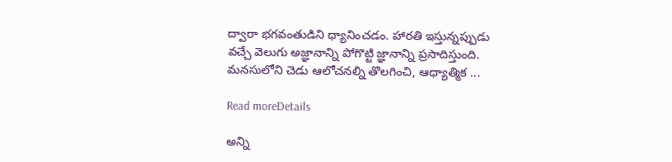ద్వారా భగవంతుడిని ధ్యానించడం. హారతి ఇస్తున్నప్పుడు వచ్చే వెలుగు అజ్ఞానాన్ని పోగొట్టి జ్ఞానాన్ని ప్రసాదిస్తుంది. మనసులోని చెడు ఆలోచనల్ని తొలగించి, ఆధ్యాత్మిక ...

Read moreDetails

అన్ని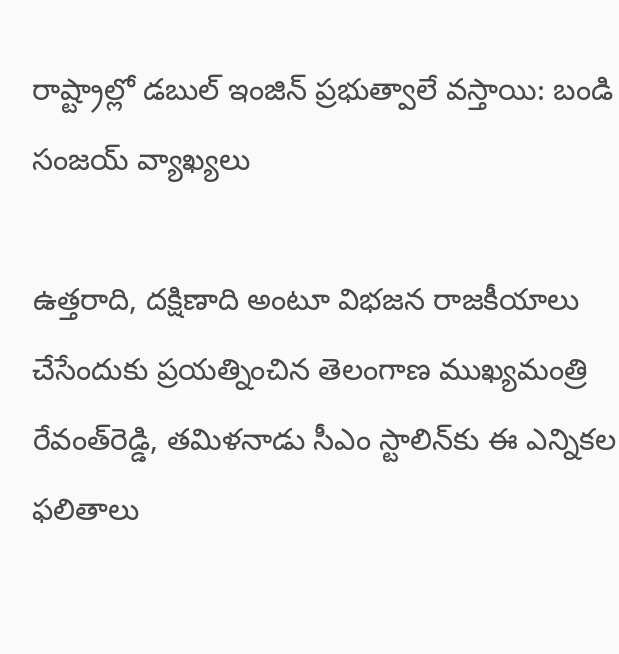రాష్ట్రాల్లో డబుల్ ఇంజిన్ ప్రభుత్వాలే వస్తాయి: బండి సంజయ్ వ్యాఖ్యలు

ఉత్తరాది, దక్షిణాది అంటూ విభజన రాజకీయాలు చేసేందుకు ప్రయత్నించిన తెలంగాణ ముఖ్యమంత్రి రేవంత్‌రెడ్డి, తమిళనాడు సీఎం స్టాలిన్‌కు ఈ ఎన్నికల ఫలితాలు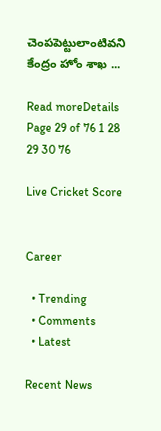చెంపపెట్టులాంటివని కేంద్రం హోం శాఖ ...

Read moreDetails
Page 29 of 76 1 28 29 30 76

Live Cricket Score


Career

  • Trending
  • Comments
  • Latest

Recent News